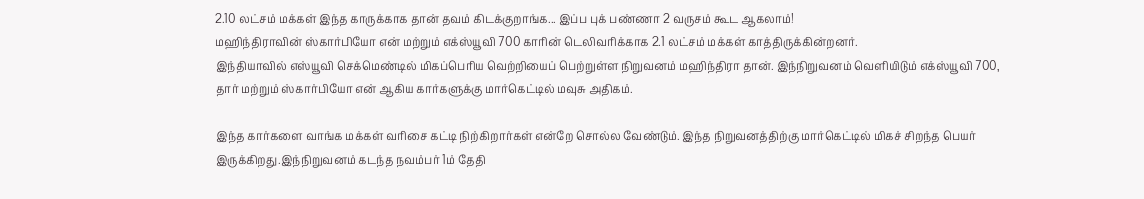2.10 லட்சம் மக்கள் இந்த காருக்காக தான் தவம் கிடக்குறாங்க... இப்ப புக் பண்ணா 2 வருசம் கூட ஆகலாம்!
மஹிந்திராவின் ஸ்கார்பியோ என் மற்றும் எக்ஸ்யூவி 700 காரின் டெலிவரிக்காக 2.1 லட்சம் மக்கள் காத்திருக்கின்றனர்.
இந்தியாவில் எஸ்யூவி செக்மெண்டில் மிகப்பெரிய வெற்றியைப் பெற்றுள்ள நிறுவனம் மஹிந்திரா தான். இந்நிறுவனம் வெளியிடும் எக்ஸ்யூவி 700, தார் மற்றும் ஸ்கார்பியோ என் ஆகிய கார்களுக்கு மார்கெட்டில் மவுசு அதிகம்.

இந்த கார்களை வாங்க மக்கள் வரிசை கட்டி நிற்கிறார்கள் என்றே சொல்ல வேண்டும். இந்த நிறுவனத்திற்கு மார்கெட்டில் மிகச் சிறந்த பெயர் இருக்கிறது.இந்நிறுவனம் கடந்த நவம்பர் 1ம் தேதி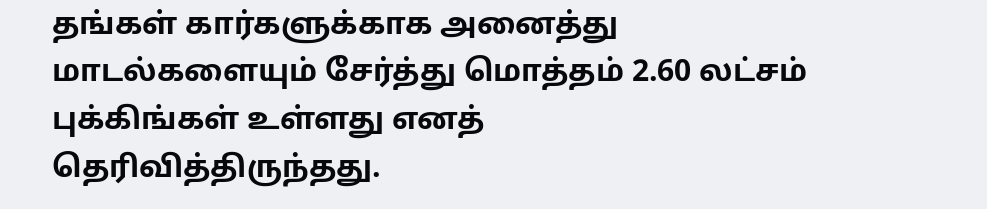தங்கள் கார்களுக்காக அனைத்து மாடல்களையும் சேர்த்து மொத்தம் 2.60 லட்சம் புக்கிங்கள் உள்ளது எனத் தெரிவித்திருந்தது.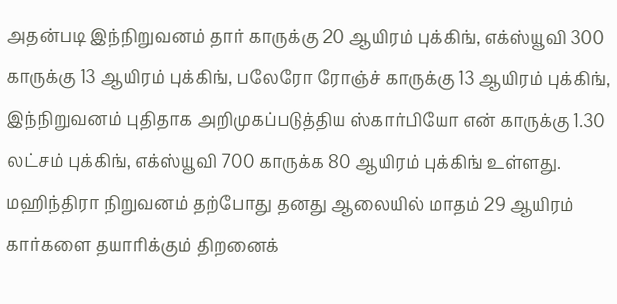அதன்படி இந்நிறுவனம் தார் காருக்கு 20 ஆயிரம் புக்கிங், எக்ஸ்யூவி 300 காருக்கு 13 ஆயிரம் புக்கிங், பலேரோ ரோஞ்ச் காருக்கு 13 ஆயிரம் புக்கிங், இந்நிறுவனம் புதிதாக அறிமுகப்படுத்திய ஸ்கார்பியோ என் காருக்கு 1.30 லட்சம் புக்கிங், எக்ஸ்யூவி 700 காருக்க 80 ஆயிரம் புக்கிங் உள்ளது.
மஹிந்திரா நிறுவனம் தற்போது தனது ஆலையில் மாதம் 29 ஆயிரம் கார்களை தயாரிக்கும் திறனைக்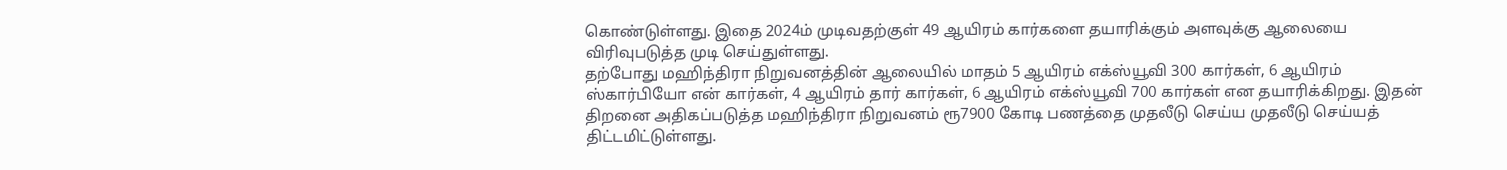கொண்டுள்ளது. இதை 2024ம் முடிவதற்குள் 49 ஆயிரம் கார்களை தயாரிக்கும் அளவுக்கு ஆலையை விரிவுபடுத்த முடி செய்துள்ளது.
தற்போது மஹிந்திரா நிறுவனத்தின் ஆலையில் மாதம் 5 ஆயிரம் எக்ஸ்யூவி 300 கார்கள், 6 ஆயிரம் ஸ்கார்பியோ என் கார்கள், 4 ஆயிரம் தார் கார்கள், 6 ஆயிரம் எக்ஸ்யூவி 700 கார்கள் என தயாரிக்கிறது. இதன் திறனை அதிகப்படுத்த மஹிந்திரா நிறுவனம் ரூ7900 கோடி பணத்தை முதலீடு செய்ய முதலீடு செய்யத் திட்டமிட்டுள்ளது.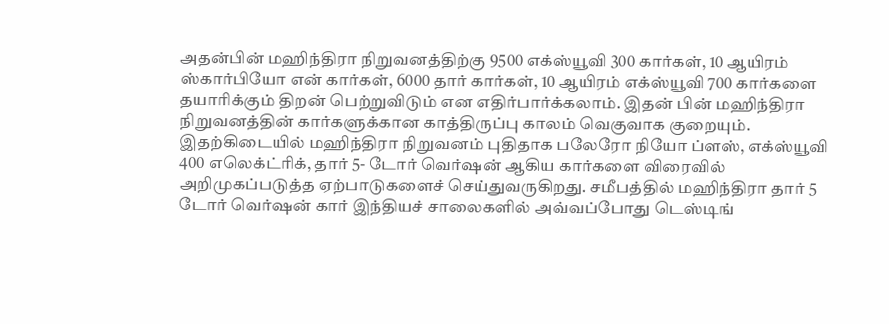அதன்பின் மஹிந்திரா நிறுவனத்திற்கு 9500 எக்ஸ்யூவி 300 கார்கள், 10 ஆயிரம் ஸ்கார்பியோ என் கார்கள், 6000 தார் கார்கள், 10 ஆயிரம் எக்ஸ்யூவி 700 கார்களை தயாரிக்கும் திறன் பெற்றுவிடும் என எதிர்பார்க்கலாம். இதன் பின் மஹிந்திரா நிறுவனத்தின் கார்களுக்கான காத்திருப்பு காலம் வெகுவாக குறையும்.
இதற்கிடையில் மஹிந்திரா நிறுவனம் புதிதாக பலேரோ நியோ ப்ளஸ், எக்ஸ்யூவி 400 எலெக்ட்ரிக், தார் 5- டோர் வெர்ஷன் ஆகிய கார்களை விரைவில் அறிமுகப்படுத்த ஏற்பாடுகளைச் செய்துவருகிறது. சமீபத்தில் மஹிந்திரா தார் 5 டோர் வெர்ஷன் கார் இந்தியச் சாலைகளில் அவ்வப்போது டெஸ்டிங்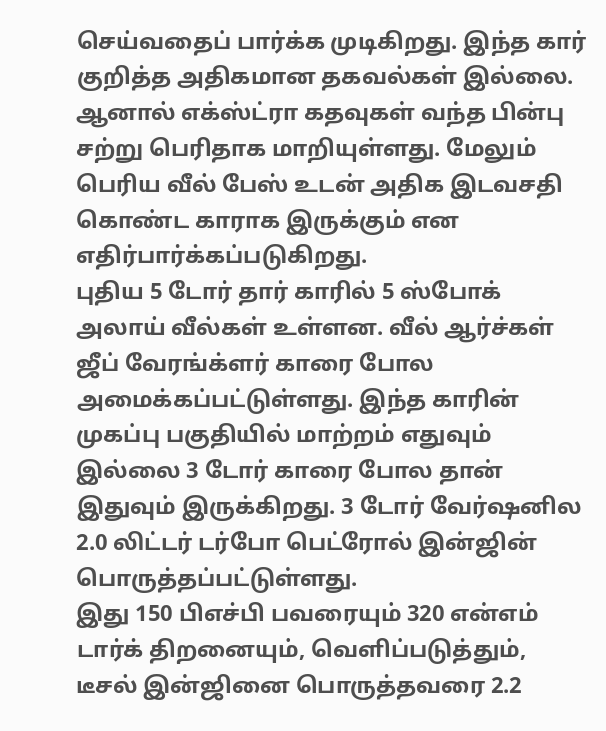செய்வதைப் பார்க்க முடிகிறது. இந்த கார் குறித்த அதிகமான தகவல்கள் இல்லை. ஆனால் எக்ஸ்ட்ரா கதவுகள் வந்த பின்பு சற்று பெரிதாக மாறியுள்ளது. மேலும் பெரிய வீல் பேஸ் உடன் அதிக இடவசதி கொண்ட காராக இருக்கும் என எதிர்பார்க்கப்படுகிறது.
புதிய 5 டோர் தார் காரில் 5 ஸ்போக் அலாய் வீல்கள் உள்ளன. வீல் ஆர்ச்கள் ஜீப் வேரங்க்ளர் காரை போல அமைக்கப்பட்டுள்ளது. இந்த காரின் முகப்பு பகுதியில் மாற்றம் எதுவும் இல்லை 3 டோர் காரை போல தான் இதுவும் இருக்கிறது. 3 டோர் வேர்ஷனில 2.0 லிட்டர் டர்போ பெட்ரோல் இன்ஜின் பொருத்தப்பட்டுள்ளது.
இது 150 பிஎச்பி பவரையும் 320 என்எம் டார்க் திறனையும், வெளிப்படுத்தும், டீசல் இன்ஜினை பொருத்தவரை 2.2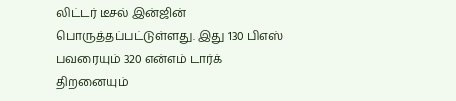லிட்டர் டீசல் இன்ஜின் பொருத்தப்பட்டுள்ளது. இது 130 பிஎஸ் பவரையும் 320 என்எம் டார்க் திறனையும்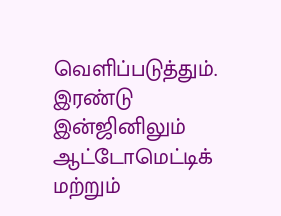வெளிப்படுத்தும். இரண்டு இன்ஜினிலும் ஆட்டோமெட்டிக் மற்றும்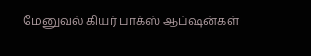மேனுவல் கியர் பாக்ஸ் ஆப்ஷன்கள்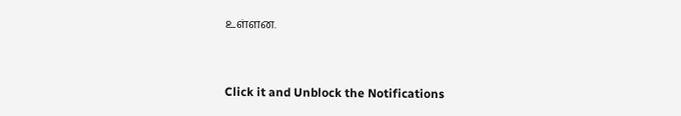உள்ளன.


Click it and Unblock the Notifications